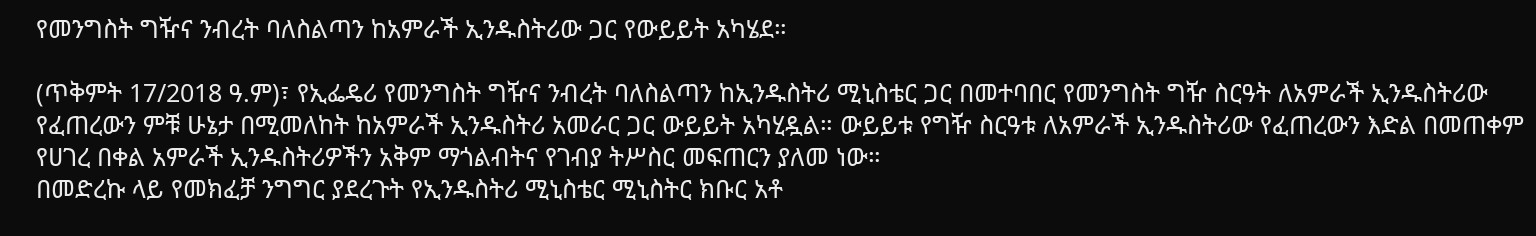የመንግስት ግዥና ንብረት ባለስልጣን ከአምራች ኢንዱስትሪው ጋር የውይይት አካሄደ።

(ጥቅምት 17/2018 ዓ.ም)፣ የኢፌዴሪ የመንግስት ግዥና ንብረት ባለስልጣን ከኢንዱስትሪ ሚኒስቴር ጋር በመተባበር የመንግስት ግዥ ስርዓት ለአምራች ኢንዱስትሪው የፈጠረውን ምቹ ሁኔታ በሚመለከት ከአምራች ኢንዱስትሪ አመራር ጋር ውይይት አካሂዷል። ውይይቱ የግዥ ስርዓቱ ለአምራች ኢንዱስትሪው የፈጠረውን እድል በመጠቀም የሀገረ በቀል አምራች ኢንዱስትሪዎችን አቅም ማጎልብትና የገብያ ትሥስር መፍጠርን ያለመ ነው።
በመድረኩ ላይ የመክፈቻ ንግግር ያደረጉት የኢንዱስትሪ ሚኒስቴር ሚኒስትር ክቡር አቶ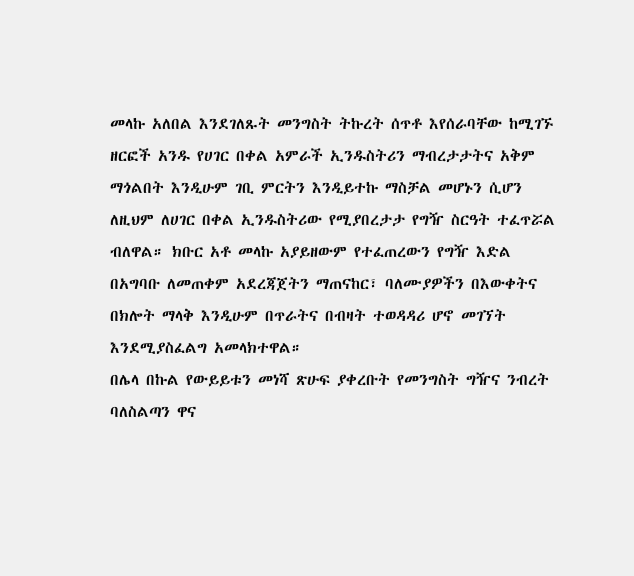መላኩ አለበል እንደገለጹት መንግስት ትኩረት ሰጥቶ እየሰራባቸው ከሚገኙ ዘርፎች አንዱ የሀገር በቀል አምራች ኢንዱስትሪን ማብረታታትና አቅም ማጎልበት እንዲሁም ገቢ ምርትን እንዲይተኩ ማስቻል መሆኑን ሲሆን ለዚህም ለሀገር በቀል ኢንዱስትሪው የሚያበረታታ የግዥ ስርዓት ተፈጥሯል ብለዋል። ክቡር አቶ መላኩ አያይዘውም የተፈጠረውን የግዥ እድል በአግባቡ ለመጠቀም አደረጃጀትን ማጠናከር፣ ባለሙያዎችን በእውቀትና በክሎት ማላቅ እንዲሁም በጥራትና በብዛት ተወዳዳሪ ሆኖ መገኘት እንደሚያስፈልግ አመላክተዋል።
በሌላ በኩል የውይይቱን መነሻ ጽሁፍ ያቀረቡት የመንግስት ግዥና ንብረት ባለስልጣን ዋና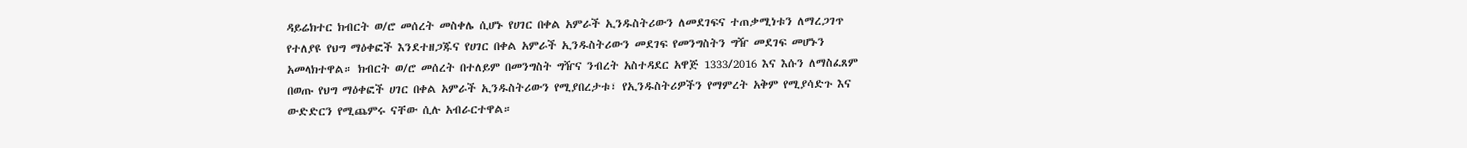ዳይሬክተር ክብርት ወ/ሮ መሰረት መስቀሌ ሲሆኑ የሀገር በቀል አምራች ኢንዱስትሪውን ለመደገፍና ተጠቃሚነቱን ለማረጋገጥ የተለያዩ የህግ ማዕቀፎች እንደተዘጋጁና የሀገር በቀል አምራች ኢንዱስትሪውን መደገፍ የመንግስትን ግዥ መደገፍ መሆኑን አመላክተዋል። ክብርት ወ/ሮ መሰረት በተለይም በመንግስት ግዥና ንብረት አስተዳደር አዋጅ 1333/2016 እና እሱን ለማስፈጸም በወጡ የህግ ማዕቀፎች ሀገር በቀል አምራች ኢንዱስትሪውን የሚያበረታቱ፣ የኢንዱስትሪዎችን የማምረት አቅም የሚያሳድጉ እና ውድድርን የሚጨምሩ ናቸው ሲሉ አብራርተዋል።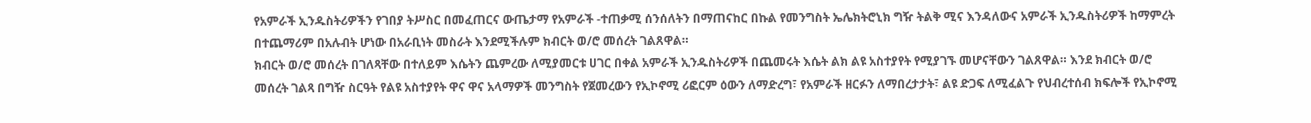የአምራች ኢንዱስትሪዎችን የገበያ ትሥስር በመፈጠርና ውጤታማ የአምራች -ተጠቃሚ ሰንሰለትን በማጠናከር በኩል የመንግስት ኤሌክትሮኒክ ግዥ ትልቅ ሚና እንዳለውና አምራች ኢንዱስትሪዎች ከማምረት በተጨማሪም በአሉብት ሆነው በአራቢነት መስራት እንደሚችሉም ክብርት ወ/ሮ መሰረት ገልጸዋል።
ክብርት ወ/ሮ መሰረት በገለጻቸው በተለይም እሴትን ጨምረው ለሚያመርቱ ሀገር በቀል አምራች ኢንዱስትሪዎች በጨመሩት እሴት ልክ ልዩ አስተያየት የሚያገኙ መሆናቸውን ገልጸዋል። እንደ ክብርት ወ/ሮ መሰረት ገልጻ በግዥ ስርዓት የልዩ አስተያየት ዋና ዋና አላማዎች መንግስት የጀመረውን የኢኮኖሚ ሪፎርም ዕውን ለማድረግ፣ የአምራች ዘርፉን ለማበረታታት፣ ልዩ ድጋፍ ለሚፈልጉ የህብረተሰብ ክፍሎች የኢኮኖሚ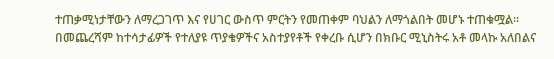ተጠቃሚነታቸውን ለማረጋገጥ እና የሀገር ውስጥ ምርትን የመጠቀም ባህልን ለማጎልበት መሆኑ ተጠቁሟል።
በመጨረሻም ከተሳታፊዎች የተለያዩ ጥያቄዎችና አስተያየቶች የቀረቡ ሲሆን በክቡር ሚኒስትሩ አቶ መላኩ አለበልና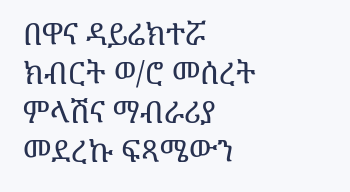በዋና ዳይሬክተሯ ክብርት ወ/ሮ መሰረት ምላሽና ማብራሪያ መደረኩ ፍጻሜውን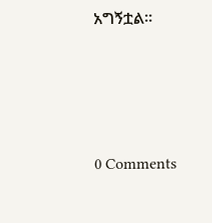አግኝቷል።






0 Comments